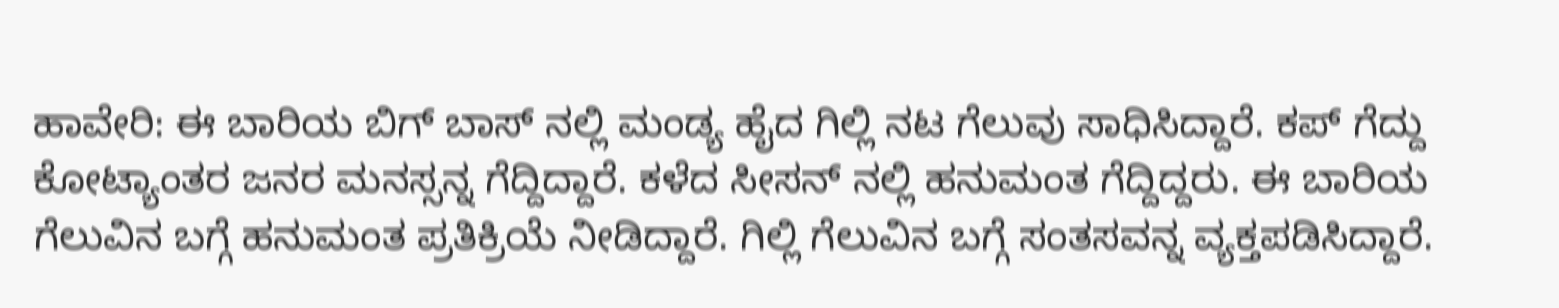ಹಾವೇರಿ: ಈ ಬಾರಿಯ ಬಿಗ್ ಬಾಸ್ ನಲ್ಲಿ ಮಂಡ್ಯ ಹೈದ ಗಿಲ್ಲಿ ನಟ ಗೆಲುವು ಸಾಧಿಸಿದ್ದಾರೆ. ಕಪ್ ಗೆದ್ದು ಕೋಟ್ಯಾಂತರ ಜನರ ಮನಸ್ಸನ್ನ ಗೆದ್ದಿದ್ದಾರೆ. ಕಳೆದ ಸೀಸನ್ ನಲ್ಲಿ ಹನುಮಂತ ಗೆದ್ದಿದ್ದರು. ಈ ಬಾರಿಯ ಗೆಲುವಿನ ಬಗ್ಗೆ ಹನುಮಂತ ಪ್ರತಿಕ್ರಿಯೆ ನೀಡಿದ್ದಾರೆ. ಗಿಲ್ಲಿ ಗೆಲುವಿನ ಬಗ್ಗೆ ಸಂತಸವನ್ನ ವ್ಯಕ್ತಪಡಿಸಿದ್ದಾರೆ.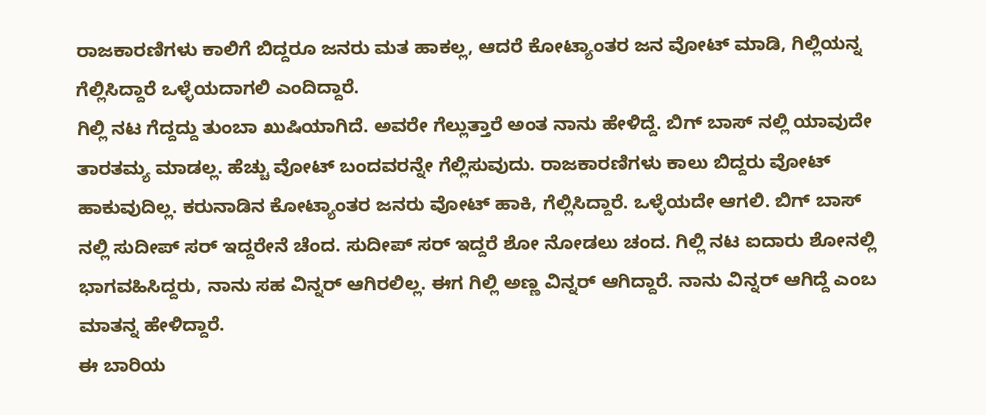ರಾಜಕಾರಣಿಗಳು ಕಾಲಿಗೆ ಬಿದ್ದರೂ ಜನರು ಮತ ಹಾಕಲ್ಲ, ಆದರೆ ಕೋಟ್ಯಾಂತರ ಜನ ವೋಟ್ ಮಾಡಿ, ಗಿಲ್ಲಿಯನ್ನ ಗೆಲ್ಲಿಸಿದ್ದಾರೆ ಒಳ್ಳೆಯದಾಗಲಿ ಎಂದಿದ್ದಾರೆ.
ಗಿಲ್ಲಿ ನಟ ಗೆದ್ದದ್ದು ತುಂಬಾ ಖುಷಿಯಾಗಿದೆ. ಅವರೇ ಗೆಲ್ಲುತ್ತಾರೆ ಅಂತ ನಾನು ಹೇಳಿದ್ದೆ. ಬಿಗ್ ಬಾಸ್ ನಲ್ಲಿ ಯಾವುದೇ ತಾರತಮ್ಯ ಮಾಡಲ್ಲ. ಹೆಚ್ಚು ವೋಟ್ ಬಂದವರನ್ನೇ ಗೆಲ್ಲಿಸುವುದು. ರಾಜಕಾರಣಿಗಳು ಕಾಲು ಬಿದ್ದರು ವೋಟ್ ಹಾಕುವುದಿಲ್ಲ. ಕರುನಾಡಿನ ಕೋಟ್ಯಾಂತರ ಜನರು ವೋಟ್ ಹಾಕಿ, ಗೆಲ್ಲಿಸಿದ್ದಾರೆ. ಒಳ್ಳೆಯದೇ ಆಗಲಿ. ಬಿಗ್ ಬಾಸ್ ನಲ್ಲಿ ಸುದೀಪ್ ಸರ್ ಇದ್ದರೇನೆ ಚೆಂದ. ಸುದೀಪ್ ಸರ್ ಇದ್ದರೆ ಶೋ ನೋಡಲು ಚಂದ. ಗಿಲ್ಲಿ ನಟ ಐದಾರು ಶೋನಲ್ಲಿ ಭಾಗವಹಿಸಿದ್ದರು, ನಾನು ಸಹ ವಿನ್ನರ್ ಆಗಿರಲಿಲ್ಲ. ಈಗ ಗಿಲ್ಲಿ ಅಣ್ಣ ವಿನ್ನರ್ ಆಗಿದ್ದಾರೆ. ನಾನು ವಿನ್ನರ್ ಆಗಿದ್ದೆ ಎಂಬ ಮಾತನ್ನ ಹೇಳಿದ್ದಾರೆ.
ಈ ಬಾರಿಯ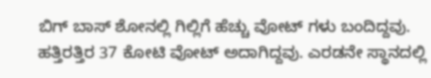ಬಿಗ್ ಬಾಸ್ ಶೋನಲ್ಲಿ ಗಿಲ್ಲಿಗೆ ಹೆಚ್ಚು ವೋಟ್ ಗಳು ಬಂದಿದ್ದವು. ಹತ್ತಿರತ್ತಿರ 37 ಕೋಟಿ ವೋಟ್ ಅದಾಗಿದ್ದವು. ಎರಡನೇ ಸ್ಥಾನದಲ್ಲಿ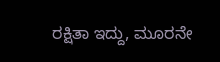ರಕ್ಷಿತಾ ಇದ್ದು, ಮೂರನೇ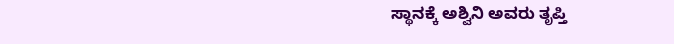ಸ್ಥಾನಕ್ಕೆ ಅಶ್ವಿನಿ ಅವರು ತೃಪ್ತಿ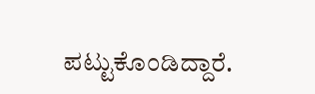ಪಟ್ಟುಕೊಂಡಿದ್ದಾರೆ.